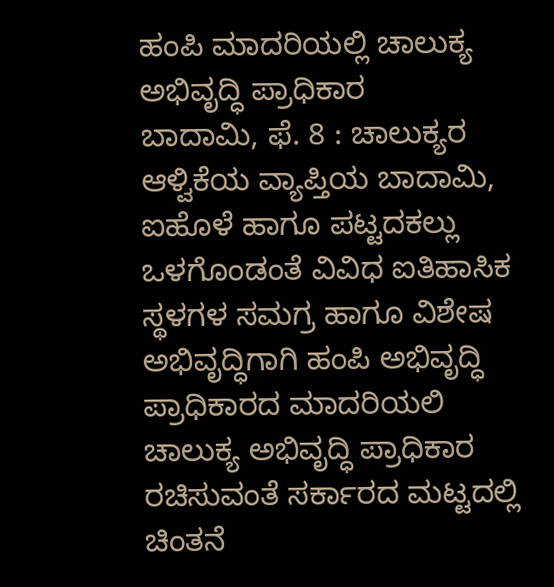ಹಂಪಿ ಮಾದರಿಯಲ್ಲಿ ಚಾಲುಕ್ಯ ಅಭಿವೃದ್ಧಿ ಪ್ರಾಧಿಕಾರ
ಬಾದಾಮಿ, ಫೆ. 8 : ಚಾಲುಕ್ಯರ ಆಳ್ವಿಕೆಯ ವ್ಯಾಪ್ತಿಯ ಬಾದಾಮಿ, ಐಹೊಳೆ ಹಾಗೂ ಪಟ್ಟದಕಲ್ಲು ಒಳಗೊಂಡಂತೆ ವಿವಿಧ ಐತಿಹಾಸಿಕ ಸ್ಥಳಗಳ ಸಮಗ್ರ ಹಾಗೂ ವಿಶೇಷ ಅಭಿವೃದ್ಧಿಗಾಗಿ ಹಂಪಿ ಅಭಿವೃದ್ಧಿ ಪ್ರಾಧಿಕಾರದ ಮಾದರಿಯಲಿ ಚಾಲುಕ್ಯ ಅಭಿವೃದ್ಧಿ ಪ್ರಾಧಿಕಾರ ರಚಿಸುವಂತೆ ಸರ್ಕಾರದ ಮಟ್ಟದಲ್ಲಿ ಚಿಂತನೆ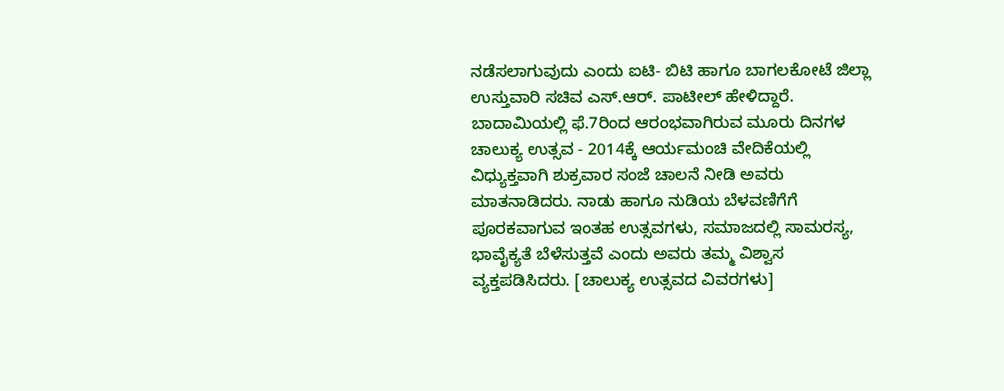ನಡೆಸಲಾಗುವುದು ಎಂದು ಐಟಿ- ಬಿಟಿ ಹಾಗೂ ಬಾಗಲಕೋಟೆ ಜಿಲ್ಲಾ ಉಸ್ತುವಾರಿ ಸಚಿವ ಎಸ್.ಆರ್. ಪಾಟೀಲ್ ಹೇಳಿದ್ದಾರೆ.
ಬಾದಾಮಿಯಲ್ಲಿ ಫೆ.7ರಿಂದ ಆರಂಭವಾಗಿರುವ ಮೂರು ದಿನಗಳ ಚಾಲುಕ್ಯ ಉತ್ಸವ - 2014ಕ್ಕೆ ಆರ್ಯಮಂಚಿ ವೇದಿಕೆಯಲ್ಲಿ ವಿಧ್ಯುಕ್ತವಾಗಿ ಶುಕ್ರವಾರ ಸಂಜೆ ಚಾಲನೆ ನೀಡಿ ಅವರು ಮಾತನಾಡಿದರು. ನಾಡು ಹಾಗೂ ನುಡಿಯ ಬೆಳವಣಿಗೆಗೆ ಪೂರಕವಾಗುವ ಇಂತಹ ಉತ್ಸವಗಳು, ಸಮಾಜದಲ್ಲಿ ಸಾಮರಸ್ಯ, ಭಾವೈಕ್ಯತೆ ಬೆಳೆಸುತ್ತವೆ ಎಂದು ಅವರು ತಮ್ಮ ವಿಶ್ವಾಸ ವ್ಯಕ್ತಪಡಿಸಿದರು. [ಚಾಲುಕ್ಯ ಉತ್ಸವದ ವಿವರಗಳು]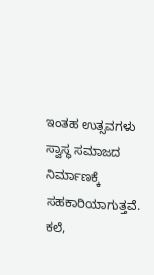ಇಂತಹ ಉತ್ಸವಗಳು ಸ್ವಾಸ್ಥ ಸಮಾಜದ ನಿರ್ಮಾಣಕ್ಕೆ ಸಹಕಾರಿಯಾಗುತ್ತವೆ. ಕಲೆ,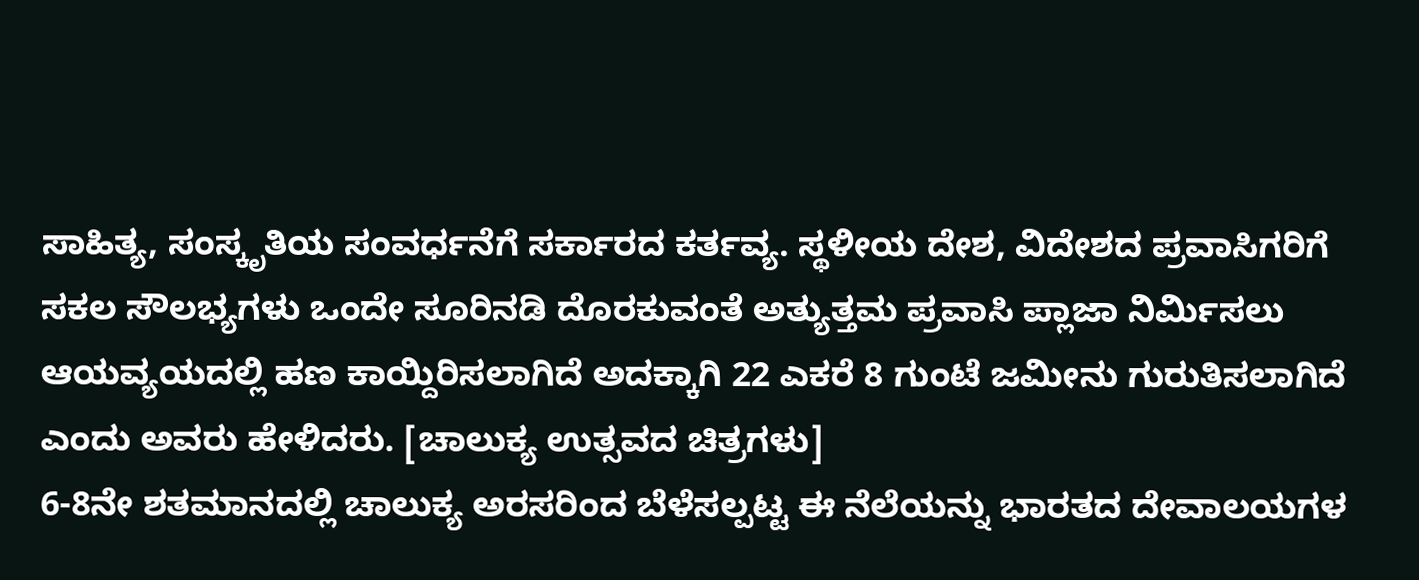ಸಾಹಿತ್ಯ, ಸಂಸ್ಕೃತಿಯ ಸಂವರ್ಧನೆಗೆ ಸರ್ಕಾರದ ಕರ್ತವ್ಯ. ಸ್ಥಳೀಯ ದೇಶ, ವಿದೇಶದ ಪ್ರವಾಸಿಗರಿಗೆ ಸಕಲ ಸೌಲಭ್ಯಗಳು ಒಂದೇ ಸೂರಿನಡಿ ದೊರಕುವಂತೆ ಅತ್ಯುತ್ತಮ ಪ್ರವಾಸಿ ಪ್ಲಾಜಾ ನಿರ್ಮಿಸಲು ಆಯವ್ಯಯದಲ್ಲಿ ಹಣ ಕಾಯ್ದಿರಿಸಲಾಗಿದೆ ಅದಕ್ಕಾಗಿ 22 ಎಕರೆ 8 ಗುಂಟೆ ಜಮೀನು ಗುರುತಿಸಲಾಗಿದೆ ಎಂದು ಅವರು ಹೇಳಿದರು. [ಚಾಲುಕ್ಯ ಉತ್ಸವದ ಚಿತ್ರಗಳು]
6-8ನೇ ಶತಮಾನದಲ್ಲಿ ಚಾಲುಕ್ಯ ಅರಸರಿಂದ ಬೆಳೆಸಲ್ಪಟ್ಟ ಈ ನೆಲೆಯನ್ನು ಭಾರತದ ದೇವಾಲಯಗಳ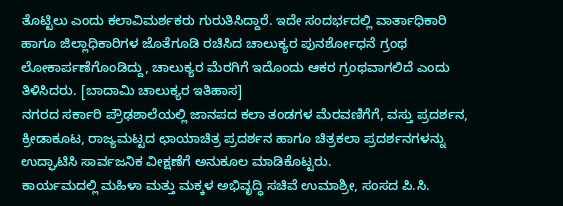ತೊಟ್ಟಿಲು ಎಂದು ಕಲಾವಿಮರ್ಶಕರು ಗುರುತಿಸಿದ್ದಾರೆ. ಇದೇ ಸಂದರ್ಭದಲ್ಲಿ ವಾರ್ತಾಧಿಕಾರಿ ಹಾಗೂ ಜಿಲ್ಲಾಧಿಕಾರಿಗಳ ಜೊತೆಗೂಡಿ ರಚಿಸಿದ ಚಾಲುಕ್ಯರ ಪುನರ್ಶೋಧನೆ ಗ್ರಂಥ ಲೋಕಾರ್ಪಣೆಗೊಂಡಿದ್ದು, ಚಾಲುಕ್ಯರ ಮೆರಗಿಗೆ ಇದೊಂದು ಆಕರ ಗ್ರಂಥವಾಗಲಿದೆ ಎಂದು ತಿಳಿಸಿದರು. [ಬಾದಾಮಿ ಚಾಲುಕ್ಯರ ಇತಿಹಾಸ]
ನಗರದ ಸರ್ಕಾರಿ ಪ್ರೌಢಶಾಲೆಯಲ್ಲಿ ಜಾನಪದ ಕಲಾ ತಂಡಗಳ ಮೆರವಣಿಗೆಗೆ, ವಸ್ತು ಪ್ರದರ್ಶನ, ಕ್ರೀಡಾಕೂಟ, ರಾಜ್ಯಮಟ್ಟದ ಛಾಯಾಚಿತ್ರ ಪ್ರದರ್ಶನ ಹಾಗೂ ಚಿತ್ರಕಲಾ ಪ್ರದರ್ಶನಗಳನ್ನು ಉದ್ಘಾಟಿಸಿ ಸಾರ್ವಜನಿಕ ವೀಕ್ಷಣೆಗೆ ಅನುಕೂಲ ಮಾಡಿಕೊಟ್ಟರು.
ಕಾರ್ಯಮದಲ್ಲಿ ಮಹಿಳಾ ಮತ್ತು ಮಕ್ಕಳ ಅಭಿವೃದ್ಧಿ ಸಚಿವೆ ಉಮಾಶ್ರೀ, ಸಂಸದ ಪಿ.ಸಿ.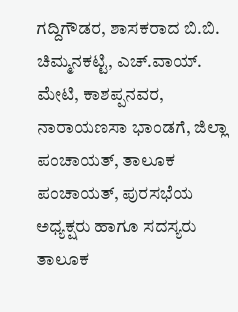ಗದ್ದಿಗೌಡರ, ಶಾಸಕರಾದ ಬಿ.ಬಿ. ಚಿಮ್ಮನಕಟ್ಟಿ, ಎಚ್.ವಾಯ್. ಮೇಟಿ, ಕಾಶಪ್ಪನವರ, ನಾರಾಯಣಸಾ ಭಾಂಡಗೆ, ಜಿಲ್ಲಾ ಪಂಚಾಯತ್, ತಾಲೂಕ ಪಂಚಾಯತ್, ಪುರಸಭೆಯ ಅಧ್ಯಕ್ಷರು ಹಾಗೂ ಸದಸ್ಯರು ತಾಲೂಕ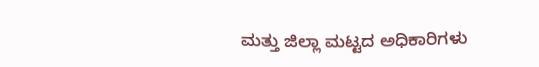ಮತ್ತು ಜಿಲ್ಲಾ ಮಟ್ಟದ ಅಧಿಕಾರಿಗಳು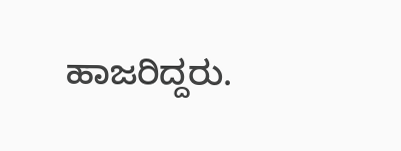ಹಾಜರಿದ್ದರು.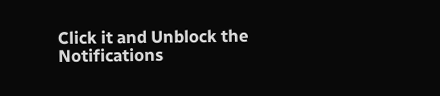Click it and Unblock the Notifications